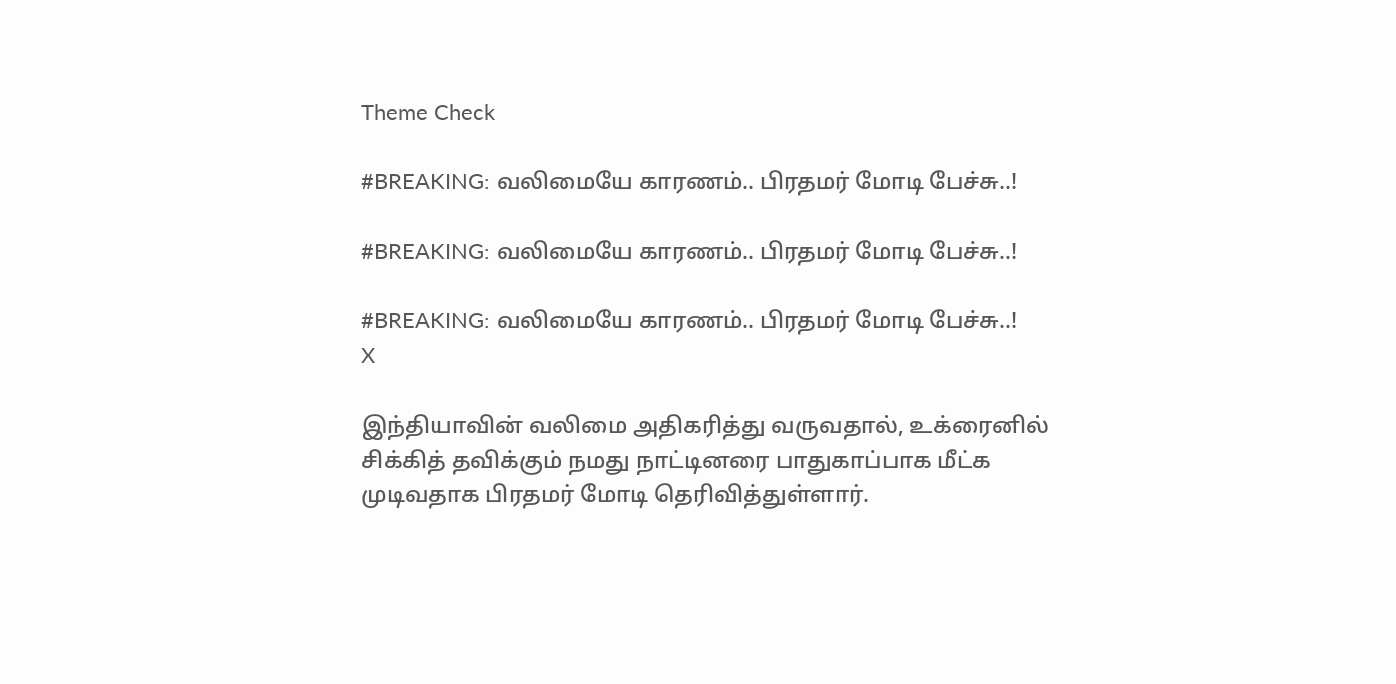Theme Check

#BREAKING: வலிமையே காரணம்.. பிரதமர் மோடி பேச்சு..!

#BREAKING: வலிமையே காரணம்.. பிரதமர் மோடி பேச்சு..!

#BREAKING: வலிமையே காரணம்.. பிரதமர் மோடி பேச்சு..!
X

இந்தியாவின் வலிமை அதிகரித்து வருவதால், உக்ரைனில் சிக்கித் தவிக்கும் நமது நாட்டினரை பாதுகாப்பாக மீட்க முடிவதாக பிரதமர் மோடி தெரிவித்துள்ளார்.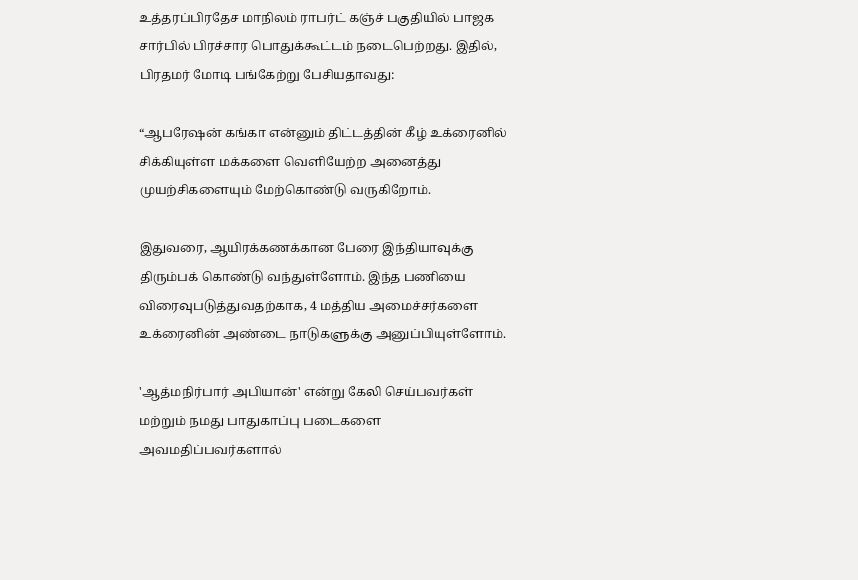உத்தரப்பிரதேச மாநிலம் ராபர்ட் கஞ்ச் பகுதியில் பாஜக சார்பில் பிரச்சார பொதுக்கூட்டம் நடைபெற்றது. இதில், பிரதமர் மோடி பங்கேற்று பேசியதாவது:

“ஆபரேஷன் கங்கா என்னும் திட்டத்தின் கீழ் உக்ரைனில் சிக்கியுள்ள மக்களை வெளியேற்ற அனைத்து முயற்சிகளையும் மேற்கொண்டு வருகிறோம்.

இதுவரை, ஆயிரக்கணக்கான பேரை இந்தியாவுக்கு திரும்பக் கொண்டு வந்துள்ளோம். இந்த பணியை விரைவுபடுத்துவதற்காக, 4 மத்திய அமைச்சர்களை உக்ரைனின் அண்டை நாடுகளுக்கு அனுப்பியுள்ளோம்.

'ஆத்மநிர்பார் அபியான்' என்று கேலி செய்பவர்கள் மற்றும் நமது பாதுகாப்பு படைகளை அவமதிப்பவர்களால்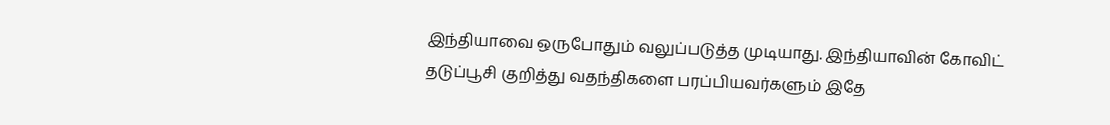இந்தியாவை ஒருபோதும் வலுப்படுத்த முடியாது. இந்தியாவின் கோவிட் தடுப்பூசி குறித்து வதந்திகளை பரப்பியவர்களும் இதே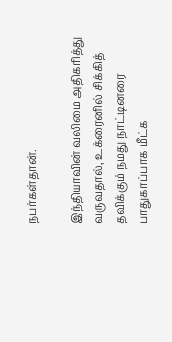நபர்கள்தான்.

இந்தியாவின் வலிமை அதிகரித்து வருவதால், உக்ரைனில் சிக்கித் தவிக்கும் நமது நாட்டினரை பாதுகாப்பாக மீட்க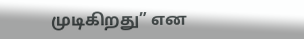முடிகிறது” என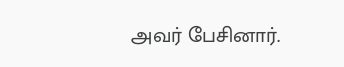அவர் பேசினார்.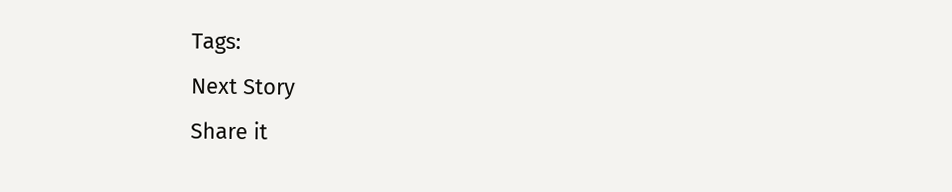Tags:
Next Story
Share it